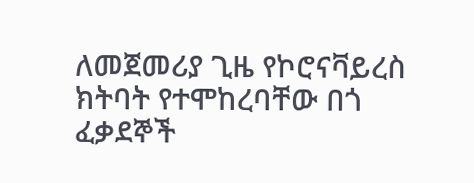ለመጀመሪያ ጊዜ የኮሮናቫይረስ ክትባት የተሞከረባቸው በጎ ፈቃደኞች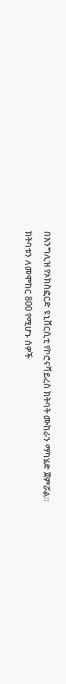በእንግሊዝ የኦክስፎርድ ዩኒቨርሲቲ የኮሮናቫይረስ ክትባት ሙከራን ማካሄድ ጀምሯል። ክትባቱን ለመሞከር 800 የሚሆኑ ሰዎች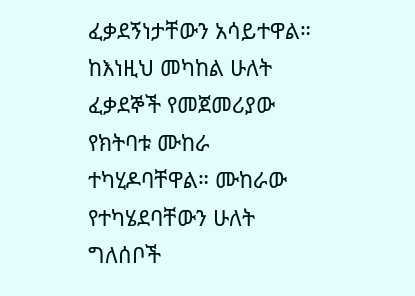ፈቃደኝነታቸውን አሳይተዋል። ከእነዚህ መካከል ሁለት ፈቃደኞች የመጀመሪያው የክትባቱ ሙከራ ተካሂዶባቸዋል። ሙከራው የተካሄደባቸውን ሁለት ግለሰቦች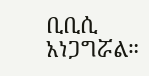ቢቢሲ አነጋግሯል።